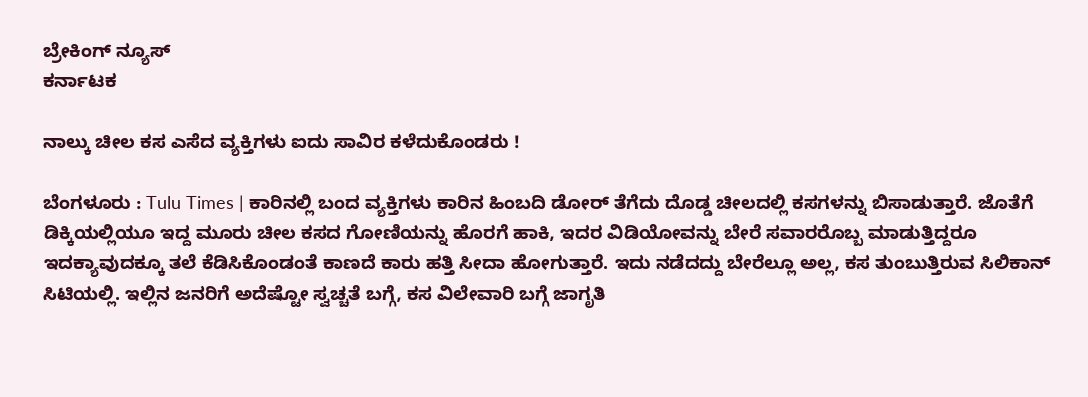ಬ್ರೇಕಿಂಗ್ ನ್ಯೂಸ್
ಕರ್ನಾಟಕ

ನಾಲ್ಕು ಚೀಲ ಕಸ ಎಸೆದ ವ್ಯಕ್ತಿಗಳು ಐದು ಸಾವಿರ ಕಳೆದುಕೊಂಡರು !

ಬೆಂಗಳೂರು : Tulu Times | ಕಾರಿನಲ್ಲಿ ಬಂದ ವ್ಯಕ್ತಿಗಳು ಕಾರಿನ ಹಿಂಬದಿ ಡೋರ್ ತೆಗೆದು ದೊಡ್ಡ ಚೀಲದಲ್ಲಿ ಕಸಗಳನ್ನು ಬಿಸಾಡುತ್ತಾರೆ. ಜೊತೆಗೆ ಡಿಕ್ಕಿಯಲ್ಲಿಯೂ ಇದ್ದ ಮೂರು ಚೀಲ ಕಸದ ಗೋಣಿಯನ್ನು ಹೊರಗೆ ಹಾಕಿ, ಇದರ ವಿಡಿಯೋವನ್ನು ಬೇರೆ ಸವಾರರೊಬ್ಬ ಮಾಡುತ್ತಿದ್ದರೂ ಇದಕ್ಯಾವುದಕ್ಕೂ ತಲೆ ಕೆಡಿಸಿಕೊಂಡಂತೆ ಕಾಣದೆ ಕಾರು ಹತ್ತಿ ಸೀದಾ ಹೋಗುತ್ತಾರೆ. ಇದು ನಡೆದದ್ದು ಬೇರೆಲ್ಲೂ ಅಲ್ಲ, ಕಸ ತುಂಬುತ್ತಿರುವ ಸಿಲಿಕಾನ್ ಸಿಟಿಯಲ್ಲಿ. ಇಲ್ಲಿನ ಜನರಿಗೆ ಅದೆಷ್ಟೋ ಸ್ವಚ್ಚತೆ ಬಗ್ಗೆ, ಕಸ ವಿಲೇವಾರಿ ಬಗ್ಗೆ ಜಾಗೃತಿ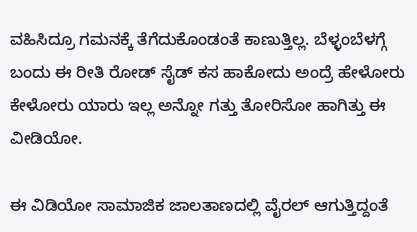ವಹಿಸಿದ್ರೂ ಗಮನಕ್ಕೆ ತೆಗೆದುಕೊಂಡಂತೆ ಕಾಣುತ್ತಿಲ್ಲ. ಬೆಳ್ಳಂಬೆಳಗ್ಗೆ ಬಂದು ಈ ರೀತಿ ರೋಡ್ ಸೈಡ್ ಕಸ ಹಾಕೋದು ಅಂದ್ರೆ ಹೇಳೋರು ಕೇಳೋರು ಯಾರು ಇಲ್ಲ ಅನ್ನೋ ಗತ್ತು ತೋರಿಸೋ ಹಾಗಿತ್ತು ಈ ವೀಡಿಯೋ.

ಈ ವಿಡಿಯೋ ಸಾಮಾಜಿಕ ಜಾಲತಾಣದಲ್ಲಿ ವೈರಲ್ ಆಗುತ್ತಿದ್ದಂತೆ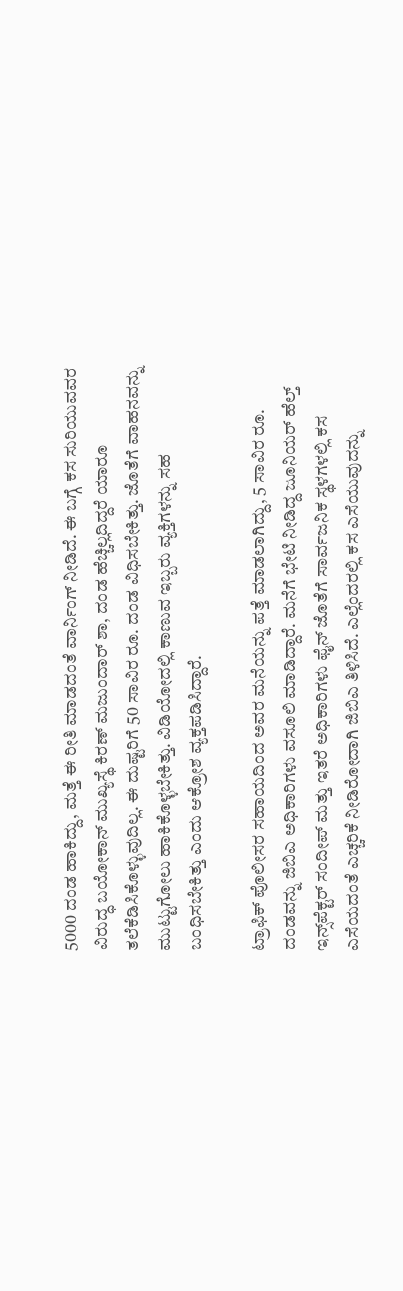5000 ದಂಡ ಹಾಕಿದ್ದು, ಮತ್ತೆ ಈ ರೀತಿ ಮಾಡದಂತೆ ವಾರ್ನಿಂಗ್ ನೀಡಿದೆ. ಈ ಬಗ್ಗೆ ಕಸ ಸುರಿಯುವವರ ವಿರುದ್ಧ ಬಯೋಕಾನ್ ಮುಖ್ಯಸ್ಥೆ ಕಿರಣ್ ಮಜುಂದಾರ್ ಶಾ, ದಂಡ ಹೆಚ್ಚಿಲ್ಲದಿದ್ದರೆ ಯಾರೂ ತಲೆಕೆಡಿಸಿಕೊಳ್ಳುವುದಿಲ್ಲ. ಈ ದುಷ್ಟರಿಗೆ 50 ಸಾವಿರ ರೂ. ದಂಡ ವಿಧಿಸಬೇಕಿತ್ತು. ಜೊತೆಗೆ ವಾಹನವನ್ನು ಮುಟ್ಟುಗೋಲು ಹಾಕಿಕೊಳ್ಳಬೇಕಿತ್ತು. ವಿಡಿಯೋದಲ್ಲಿ ಕಾಣುವ ಇಬ್ಬರು ವ್ಯಕ್ತಿಗಳನ್ನು ಸಹ ಬಂಧಿಸಬೇಕಿತ್ತು ಎಂದು ಆಕ್ರೋಶ ವ್ಯಕ್ತಪಡಿಸಿದ್ದಾರೆ.

ಟ್ರಾಫಿಕ್ ಪೊಲೀಸರ ಸಹಾಯದಿಂದ ಅವರ ಮನೆಯನ್ನು ಪತ್ತೆ ಮಾಡಲಾಗಿದ್ದು, 5 ಸಾವಿರ ರೂ. ದಂಡವನ್ನು ಜಿಬಿಎ ಅಧಿಕಾರಿಗಳು ವಸೂಲಿ ಮಾಡಿದ್ದಾರೆ. ಮನೆಗೆ ಭೇಟಿ ನೀಡಿದ್ದ ಜೂನಿಯರ್ ಹೆಲ್ತ್ ಇನ್ಸ್‌ಪೆಕ್ಟರ್ ಸಂದೀಪ್ ಮತ್ತು ಇತರೆ ಅಧಿಕಾರಿಗಳು ಫೈನ್ ಜೊತೆಗೆ ಸಾರ್ವಜನಿಕ ಸ್ಥಳಗಳಲ್ಲಿ ಕಸ ಎಸೆಯದಂತೆ ಎಚ್ಚರಿಕೆ ನೀಡಿರೋದಾಗಿ ಜಿಬಿಎ ತಿಳಿಸಿದೆ. ಎಲ್ಲೆಂದರಲ್ಲಿ ಕಸ ಎಸೆಯುವುದನ್ನು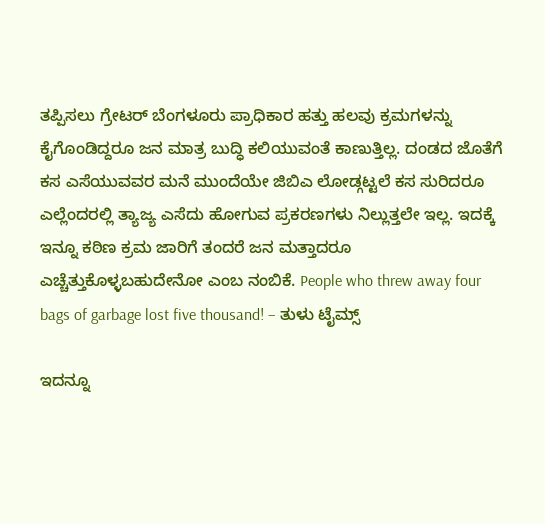ತಪ್ಪಿಸಲು ಗ್ರೇಟರ್ ಬೆಂಗಳೂರು ಪ್ರಾಧಿಕಾರ ಹತ್ತು ಹಲವು ಕ್ರಮಗಳನ್ನು ಕೈಗೊಂಡಿದ್ದರೂ ಜನ ಮಾತ್ರ ಬುದ್ಧಿ ಕಲಿಯುವಂತೆ ಕಾಣುತ್ತಿಲ್ಲ. ದಂಡದ ಜೊತೆಗೆ ಕಸ ಎಸೆಯುವವರ ಮನೆ ಮುಂದೆಯೇ ಜಿಬಿಎ ಲೋಡ್ಗಟ್ಟಲೆ ಕಸ ಸುರಿದರೂ ಎಲ್ಲೆಂದರಲ್ಲಿ ತ್ಯಾಜ್ಯ ಎಸೆದು ಹೋಗುವ ಪ್ರಕರಣಗಳು ನಿಲ್ಲುತ್ತಲೇ ಇಲ್ಲ. ಇದಕ್ಕೆ ಇನ್ನೂ ಕಠಿಣ ಕ್ರಮ ಜಾರಿಗೆ ತಂದರೆ ಜನ ಮತ್ತಾದರೂ ಎಚ್ಚೆತ್ತುಕೊಳ್ಳಬಹುದೇನೋ ಎಂಬ ನಂಬಿಕೆ. People who threw away four bags of garbage lost five thousand! – ತುಳು ಟೈಮ್ಸ್

ಇದನ್ನೂ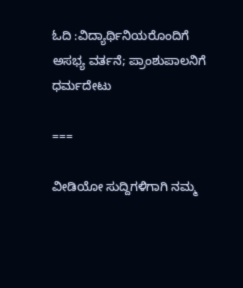ಓದಿ :ವಿದ್ಯಾರ್ಥಿನಿಯರೊಂದಿಗೆ ಅಸಭ್ಯ ವರ್ತನೆ; ಪ್ರಾಂಶುಪಾಲನಿಗೆ ಧರ್ಮದೇಟು

===

ವೀಡಿಯೋ ಸುದ್ದಿಗಳಿಗಾಗಿ ನಮ್ಮ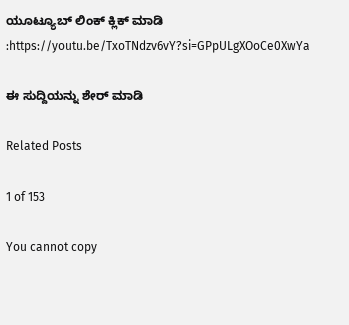ಯೂಟ್ಯೂಬ್ ಲಿಂಕ್ ಕ್ಲಿಕ್ ಮಾಡಿ :https://youtu.be/TxoTNdzv6vY?si=GPpULgXOoCe0XwYa

ಈ ಸುದ್ದಿಯನ್ನು ಶೇರ್ ಮಾಡಿ

Related Posts

1 of 153

You cannot copy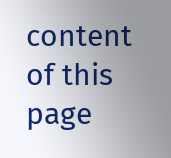content of this page